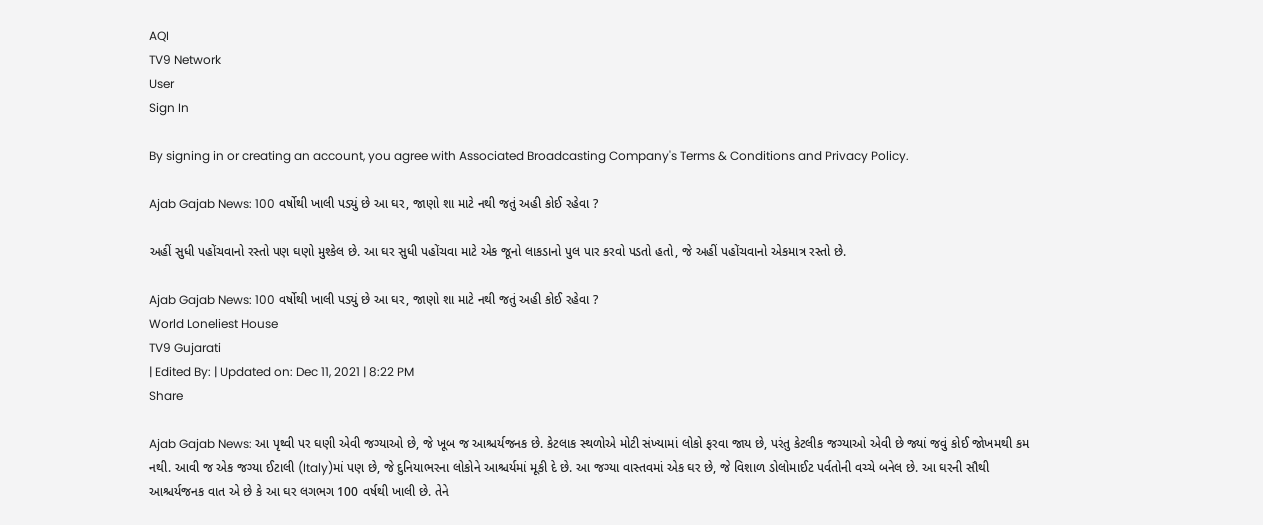AQI
TV9 Network
User
Sign In

By signing in or creating an account, you agree with Associated Broadcasting Company's Terms & Conditions and Privacy Policy.

Ajab Gajab News: 100 વર્ષોથી ખાલી પડ્યું છે આ ઘર, જાણો શા માટે નથી જતું અહી કોઈ રહેવા ?

અહીં સુધી પહોંચવાનો રસ્તો પણ ઘણો મુશ્કેલ છે. આ ઘર સુધી પહોંચવા માટે એક જૂનો લાકડાનો પુલ પાર કરવો પડતો હતો, જે અહીં પહોંચવાનો એકમાત્ર રસ્તો છે.

Ajab Gajab News: 100 વર્ષોથી ખાલી પડ્યું છે આ ઘર, જાણો શા માટે નથી જતું અહી કોઈ રહેવા ?
World Loneliest House
TV9 Gujarati
| Edited By: | Updated on: Dec 11, 2021 | 8:22 PM
Share

Ajab Gajab News: આ પૃથ્વી પર ઘણી એવી જગ્યાઓ છે, જે ખૂબ જ આશ્ચર્યજનક છે. કેટલાક સ્થળોએ મોટી સંખ્યામાં લોકો ફરવા જાય છે, પરંતુ કેટલીક જગ્યાઓ એવી છે જ્યાં જવું કોઈ જોખમથી કમ નથી. આવી જ એક જગ્યા ઈટાલી (Italy)માં પણ છે, જે દુનિયાભરના લોકોને આશ્ચર્યમાં મૂકી દે છે. આ જગ્યા વાસ્તવમાં એક ઘર છે, જે વિશાળ ડોલોમાઈટ પર્વતોની વચ્ચે બનેલ છે. આ ઘરની સૌથી આશ્ચર્યજનક વાત એ છે કે આ ઘર લગભગ 100 વર્ષથી ખાલી છે. તેને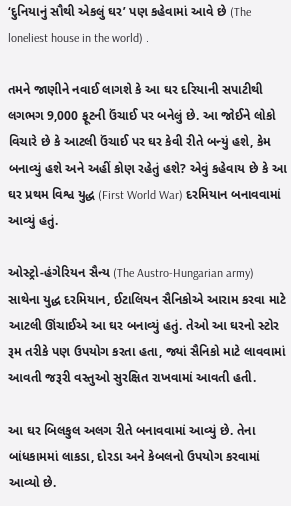‘દુનિયાનું સૌથી એકલું ઘર’ પણ કહેવામાં આવે છે (The loneliest house in the world) .

તમને જાણીને નવાઈ લાગશે કે આ ઘર દરિયાની સપાટીથી લગભગ 9,000 ફૂટની ઉંચાઈ પર બનેલું છે. આ જોઈને લોકો વિચારે છે કે આટલી ઉંચાઈ પર ઘર કેવી રીતે બન્યું હશે, કેમ બનાવ્યું હશે અને અહીં કોણ રહેતું હશે? એવું કહેવાય છે કે આ ઘર પ્રથમ વિશ્વ યુદ્ધ (First World War) દરમિયાન બનાવવામાં આવ્યું હતું.

ઓસ્ટ્રો-હંગેરિયન સૈન્ય (The Austro-Hungarian army) સાથેના યુદ્ધ દરમિયાન, ઈટાલિયન સૈનિકોએ આરામ કરવા માટે આટલી ઊંચાઈએ આ ઘર બનાવ્યું હતું. તેઓ આ ઘરનો સ્ટોર રૂમ તરીકે પણ ઉપયોગ કરતા હતા, જ્યાં સૈનિકો માટે લાવવામાં આવતી જરૂરી વસ્તુઓ સુરક્ષિત રાખવામાં આવતી હતી.

આ ઘર બિલકુલ અલગ રીતે બનાવવામાં આવ્યું છે. તેના બાંધકામમાં લાકડા, દોરડા અને કેબલનો ઉપયોગ કરવામાં આવ્યો છે.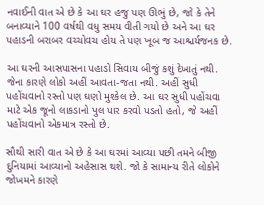નવાઈની વાત એ છે કે આ ઘર હજુ પણ ઊભું છે, જો કે તેને બનાવ્યાને 100 વર્ષથી વધુ સમય વીતી ગયો છે અને આ ઘર પહાડની બરાબર વચ્ચોવચ હોય તે પણ ખૂબ જ આશ્ચર્યજનક છે.

આ ઘરની આસપાસના પહાડો સિવાય બીજું કશું દેખાતું નથી. જેના કારણે લોકો અહીં આવતા-જતા નથી. અહીં સુધી પહોંચવાનો રસ્તો પણ ઘણો મુશ્કેલ છે. આ ઘર સુધી પહોંચવા માટે એક જૂનો લાકડાનો પુલ પાર કરવો પડતો હતો, જે અહીં પહોંચવાનો એકમાત્ર રસ્તો છે.

સૌથી સારી વાત એ છે કે આ ઘરમાં આવ્યા પછી તમને બીજી દુનિયામાં આવ્યાનો અહેસાસ થશે. જો કે સામાન્ય રીતે લોકોને જોખમને કારણે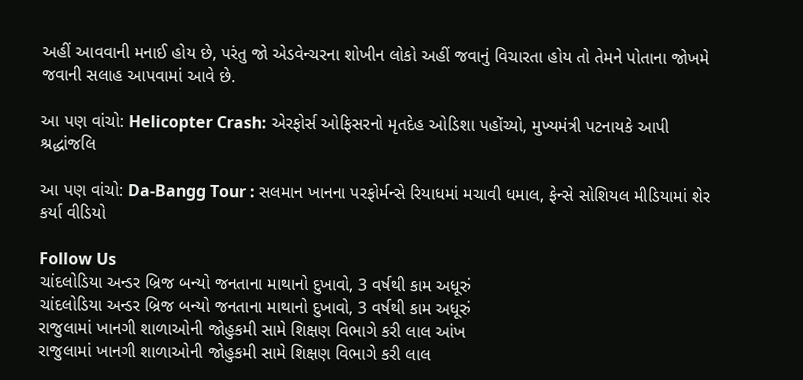અહીં આવવાની મનાઈ હોય છે, પરંતુ જો એડવેન્ચરના શોખીન લોકો અહીં જવાનું વિચારતા હોય તો તેમને પોતાના જોખમે જવાની સલાહ આપવામાં આવે છે.

આ પણ વાંચો: Helicopter Crash: એરફોર્સ ઓફિસરનો મૃતદેહ ઓડિશા પહોંચ્યો, મુખ્યમંત્રી પટનાયકે આપી શ્રદ્ધાંજલિ

આ પણ વાંચો: Da-Bangg Tour : સલમાન ખાનના પરફોર્મન્સે રિયાધમાં મચાવી ધમાલ, ફેન્સે સોશિયલ મીડિયામાં શેર કર્યા વીડિયો

Follow Us
ચાંદલોડિયા અન્ડર બ્રિજ બન્યો જનતાના માથાનો દુખાવો, 3 વર્ષથી કામ અધૂરું
ચાંદલોડિયા અન્ડર બ્રિજ બન્યો જનતાના માથાનો દુખાવો, 3 વર્ષથી કામ અધૂરું
રાજુલામાં ખાનગી શાળાઓની જોહુકમી સામે શિક્ષણ વિભાગે કરી લાલ આંખ
રાજુલામાં ખાનગી શાળાઓની જોહુકમી સામે શિક્ષણ વિભાગે કરી લાલ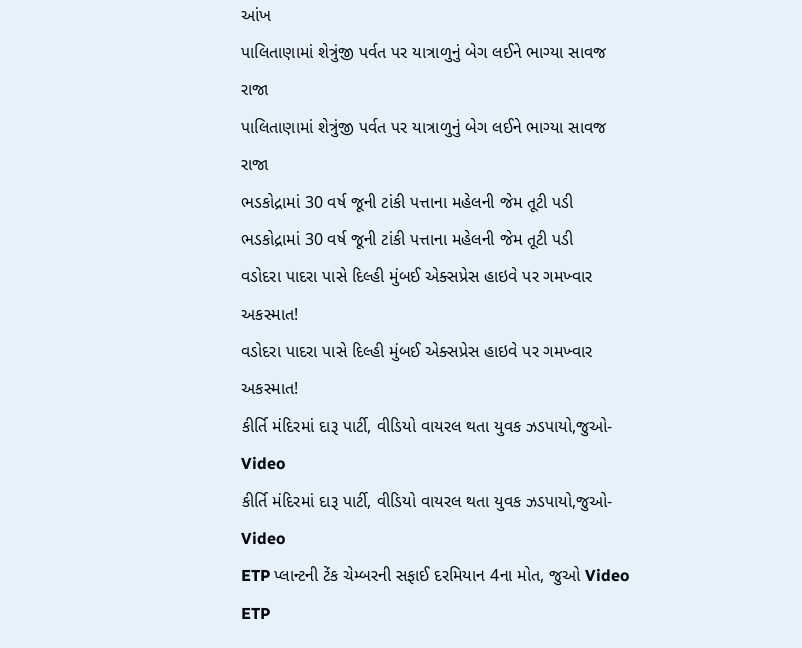આંખ
પાલિતાણામાં શેત્રુંજી પર્વત પર યાત્રાળુનું બેગ લઈને ભાગ્યા સાવજ રાજા
પાલિતાણામાં શેત્રુંજી પર્વત પર યાત્રાળુનું બેગ લઈને ભાગ્યા સાવજ રાજા
ભડકોદ્રામાં 30 વર્ષ જૂની ટાંકી પત્તાના મહેલની જેમ તૂટી પડી
ભડકોદ્રામાં 30 વર્ષ જૂની ટાંકી પત્તાના મહેલની જેમ તૂટી પડી
વડોદરા પાદરા પાસે દિલ્હી મુંબઈ એક્સપ્રેસ હાઇવે પર ગમખ્વાર અકસ્માત!
વડોદરા પાદરા પાસે દિલ્હી મુંબઈ એક્સપ્રેસ હાઇવે પર ગમખ્વાર અકસ્માત!
કીર્તિ મંદિરમાં દારૂ પાર્ટી, વીડિયો વાયરલ થતા યુવક ઝડપાયો,જુઓ-Video
કીર્તિ મંદિરમાં દારૂ પાર્ટી, વીડિયો વાયરલ થતા યુવક ઝડપાયો,જુઓ-Video
ETP પ્લાન્ટની ટેંક ચેમ્બરની સફાઈ દરમિયાન 4ના મોત, જુઓ Video
ETP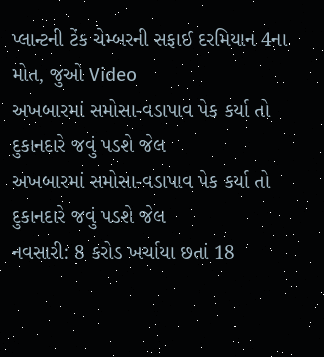પ્લાન્ટની ટેંક ચેમ્બરની સફાઈ દરમિયાન 4ના મોત, જુઓ Video
અખબારમાં સમોસા-વડાપાવ પેક કર્યા તો દુકાનદારે જવું પડશે જેલ
અખબારમાં સમોસા-વડાપાવ પેક કર્યા તો દુકાનદારે જવું પડશે જેલ
નવસારી: 8 કરોડ ખર્ચાયા છતાં 18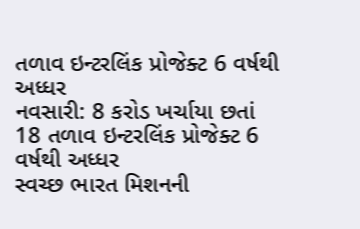તળાવ ઇન્ટરલિંક પ્રોજેક્ટ 6 વર્ષથી અધ્ધર
નવસારી: 8 કરોડ ખર્ચાયા છતાં 18 તળાવ ઇન્ટરલિંક પ્રોજેક્ટ 6 વર્ષથી અધ્ધર
સ્વચ્છ ભારત મિશનની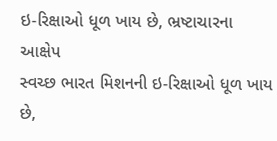ઇ-રિક્ષાઓ ધૂળ ખાય છે, ભ્રષ્ટાચારના આક્ષેપ
સ્વચ્છ ભારત મિશનની ઇ-રિક્ષાઓ ધૂળ ખાય છે,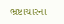ભ્રષ્ટાચારના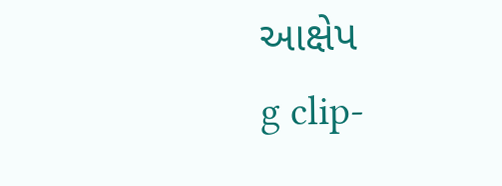આક્ષેપ
g clip-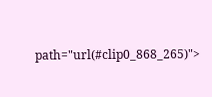path="url(#clip0_868_265)">